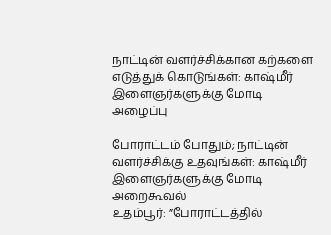நாட்டின் வளர்ச்சிக்கான கற்களை எடுத்துக் கொடுங்கள்: காஷ்மீர் இளைஞர்களுக்கு மோடி அழைப்பு

போராட்டம் போதும்; நாட்டின் வளர்ச்சிக்கு உதவுங்கள்: காஷ்மீர் இளைஞர்களுக்கு மோடி அறைகூவல்
உதம்பூர்: ”போராட்டத்தில்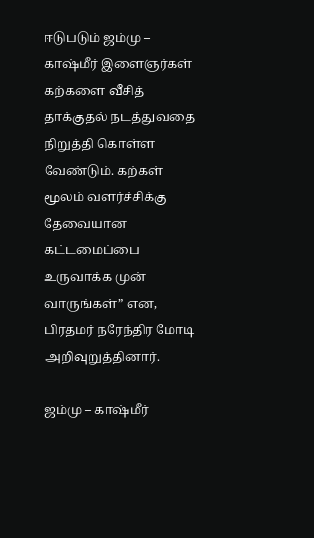ஈடுபடும் ஜம்மு – காஷ்மீர் இளைஞர்கள் கற்களை வீசித் தாக்குதல் நடத்துவதை நிறுத்தி கொள்ள வேண்டும். கற்கள் மூலம் வளர்ச்சிக்கு தேவையான கட்டமைப்பை உருவாக்க முன் வாருங்கள்” என, பிரதமர் நரேந்திர மோடி அறிவுறுத்தினார்.

ஜம்மு – காஷ்மீர்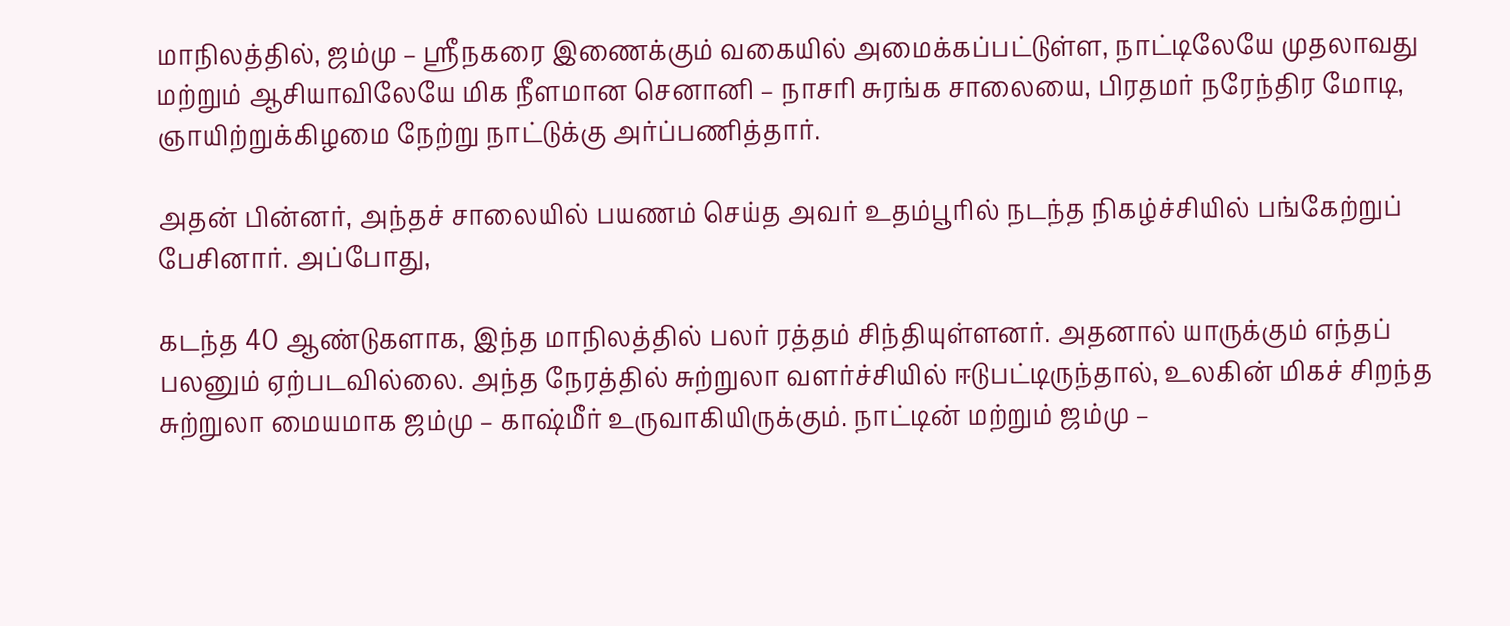மாநிலத்தில், ஜம்மு – ஸ்ரீநகரை இணைக்கும் வகையில் அமைக்கப்பட்டுள்ள, நாட்டிலேயே முதலாவது மற்றும் ஆசியாவிலேயே மிக நீளமான செனானி – நாசரி சுரங்க சாலையை, பிரதமர் நரேந்திர மோடி, ஞாயிற்றுக்கிழமை நேற்று நாட்டுக்கு அர்ப்பணித்தார்.

அதன் பின்னர், அந்தச் சாலையில் பயணம் செய்த அவர் உதம்பூரில் நடந்த நிகழ்ச்சியில் பங்கேற்றுப் பேசினார். அப்போது,

கடந்த 40 ஆண்டுகளாக, இந்த மாநிலத்தில் பலர் ரத்தம் சிந்தியுள்ளனர். அதனால் யாருக்கும் எந்தப் பலனும் ஏற்படவில்லை. அந்த நேரத்தில் சுற்றுலா வளர்ச்சியில் ஈடுபட்டிருந்தால், உலகின் மிகச் சிறந்த சுற்றுலா மையமாக ஜம்மு – காஷ்மீர் உருவாகியிருக்கும். நாட்டின் மற்றும் ஜம்மு –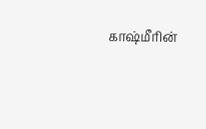காஷ்மீரின்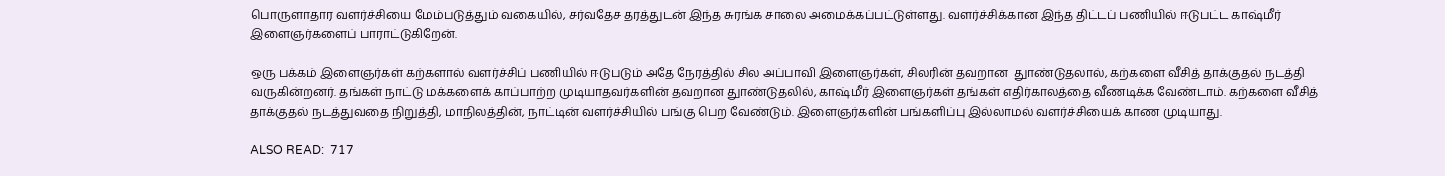பொருளாதார வளர்ச்சியை மேம்படுத்தும் வகையில், சர்வதேச தரத்துடன் இந்த சுரங்க சாலை அமைக்கப்பட்டுள்ளது. வளர்ச்சிக்கான இந்த திட்டப் பணியில் ஈடுபட்ட காஷ்மீர் இளைஞர்களைப் பாராட்டுகிறேன்.

ஒரு பக்கம் இளைஞர்கள் கற்களால் வளர்ச்சிப் பணியில் ஈடுபடும் அதே நேரத்தில் சில அப்பாவி இளைஞர்கள், சிலரின் தவறான  துாண்டுதலால், கற்களை வீசித் தாக்குதல் நடத்தி வருகின்றனர். தங்கள் நாட்டு மக்களைக் காப்பாற்ற முடியாதவர்களின் தவறான துாண்டுதலில், காஷ்மீர் இளைஞர்கள் தங்கள் எதிர்காலத்தை வீணடிக்க வேண்டாம். கற்களை வீசித் தாக்குதல் நடத்துவதை நிறுத்தி, மாநிலத்தின், நாட்டின் வளர்ச்சியில் பங்கு பெற வேண்டும். இளைஞர்களின் பங்களிப்பு இல்லாமல் வளர்ச்சியைக் காண முடியாது.

ALSO READ:  717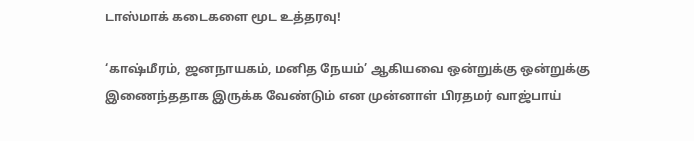டாஸ்மாக் கடைகளை மூட உத்தரவு!

‘காஷ்மீரம், ஜனநாயகம், மனித நேயம்’ ஆகியவை ஒன்றுக்கு ஒன்றுக்கு இணைந்ததாக இருக்க வேண்டும் என முன்னாள் பிரதமர் வாஜ்பாய்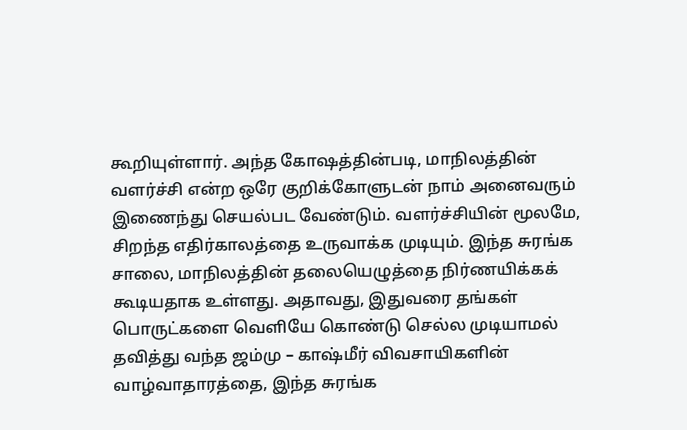கூறியுள்ளார். அந்த கோஷத்தின்படி, மாநிலத்தின் வளர்ச்சி என்ற ஒரே குறிக்கோளுடன் நாம் அனைவரும் இணைந்து செயல்பட வேண்டும். வளர்ச்சியின் மூலமே, சிறந்த எதிர்காலத்தை உருவாக்க முடியும். இந்த சுரங்க சாலை, மாநிலத்தின் தலையெழுத்தை நிர்ணயிக்கக் கூடியதாக உள்ளது. அதாவது, இதுவரை தங்கள் பொருட்களை வெளியே கொண்டு செல்ல முடியாமல் தவித்து வந்த ஜம்மு – காஷ்மீர் விவசாயிகளின் வாழ்வாதாரத்தை, இந்த சுரங்க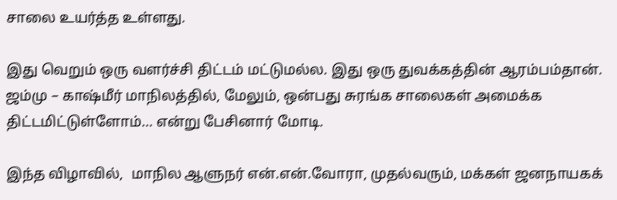சாலை உயர்த்த உள்ளது.

இது வெறும் ஒரு வளர்ச்சி திட்டம் மட்டுமல்ல. இது ஒரு துவக்கத்தின் ஆரம்பம்தான். ஜம்மு – காஷ்மீர் மாநிலத்தில், மேலும், ஒன்பது சுரங்க சாலைகள் அமைக்க திட்டமிட்டுள்ளோம்… என்று பேசினார் மோடி.

இந்த விழாவில்,  மாநில ஆளுநர் என்.என்.வோரா, முதல்வரும், மக்கள் ஜனநாயகக்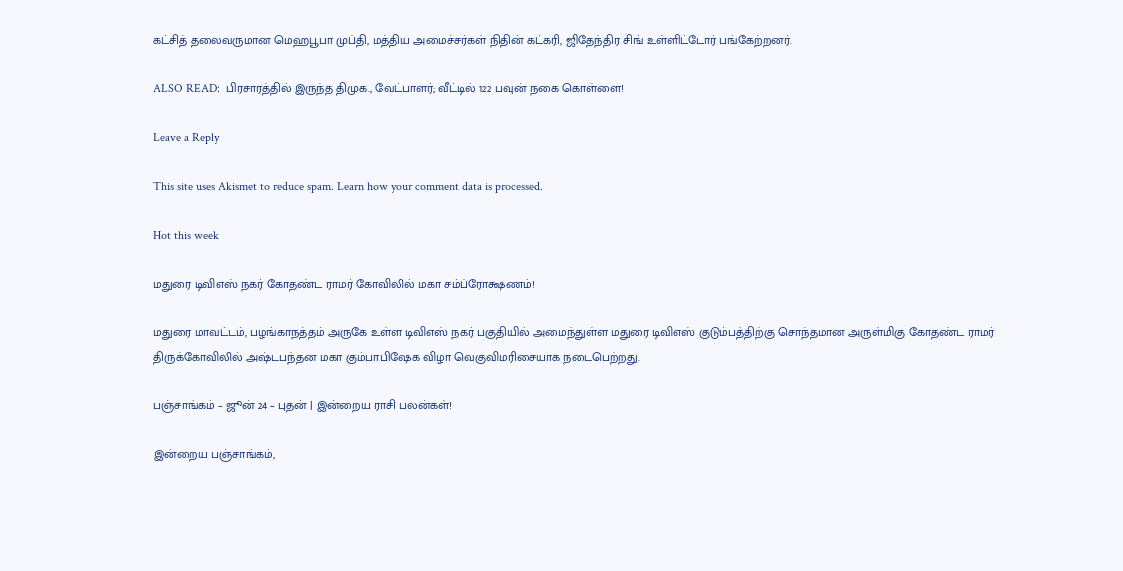கட்சித் தலைவருமான மெஹபூபா முப்தி, மத்திய அமைச்சர்கள் நிதின் கட்கரி, ஜிதேந்திர சிங் உள்ளிட்டோர் பங்கேற்றனர்.

ALSO READ:  பிரசாரத்தில் இருந்த திமுக., வேட்பாளர்; வீட்டில் 122 பவுன் நகை கொள்ளை!

Leave a Reply

This site uses Akismet to reduce spam. Learn how your comment data is processed.

Hot this week

மதுரை டிவிஎஸ் நகர் கோதண்ட ராமர் கோவிலில் மகா சம்ப்ரோக்ஷணம்!

மதுரை மாவட்டம், பழங்காநத்தம் அருகே உள்ள டிவிஎஸ் நகர் பகுதியில் அமைந்துள்ள மதுரை டிவிஎஸ் குடும்பத்திற்கு சொந்தமான அருள்மிகு கோதண்ட ராமர் திருக்கோவிலில் அஷ்டபந்தன மகா கும்பாபிஷேக விழா வெகுவிமரிசையாக நடைபெற்றது.

பஞ்சாங்கம் – ஜூன் 24 – புதன் | இன்றைய ராசி பலன்கள்!

இன்றைய பஞ்சாங்கம்,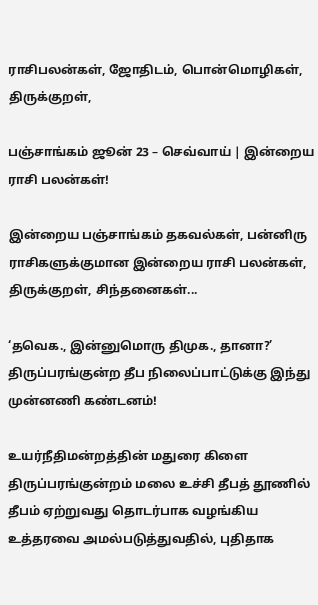ராசிபலன்கள், ஜோதிடம், பொன்மொழிகள், திருக்குறள்,

பஞ்சாங்கம் ஜூன் 23 – செவ்வாய் | இன்றைய ராசி பலன்கள்!

இன்றைய பஞ்சாங்கம் தகவல்கள், பன்னிரு ராசிகளுக்குமான இன்றைய ராசி பலன்கள், திருக்குறள், சிந்தனைகள்...

‘தவெக., இன்னுமொரு திமுக., தானா?’ திருப்பரங்குன்ற தீப நிலைப்பாட்டுக்கு இந்து முன்னணி கண்டனம்!

உயர்நீதிமன்றத்தின் மதுரை கிளை திருப்பரங்குன்றம் மலை உச்சி தீபத் தூணில் தீபம் ஏற்றுவது தொடர்பாக வழங்கிய உத்தரவை அமல்படுத்துவதில், புதிதாக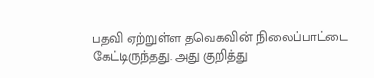பதவி ஏற்றுள்ள தவெகவின் நிலைப்பாட்டை கேட்டிருந்தது. அது குறித்து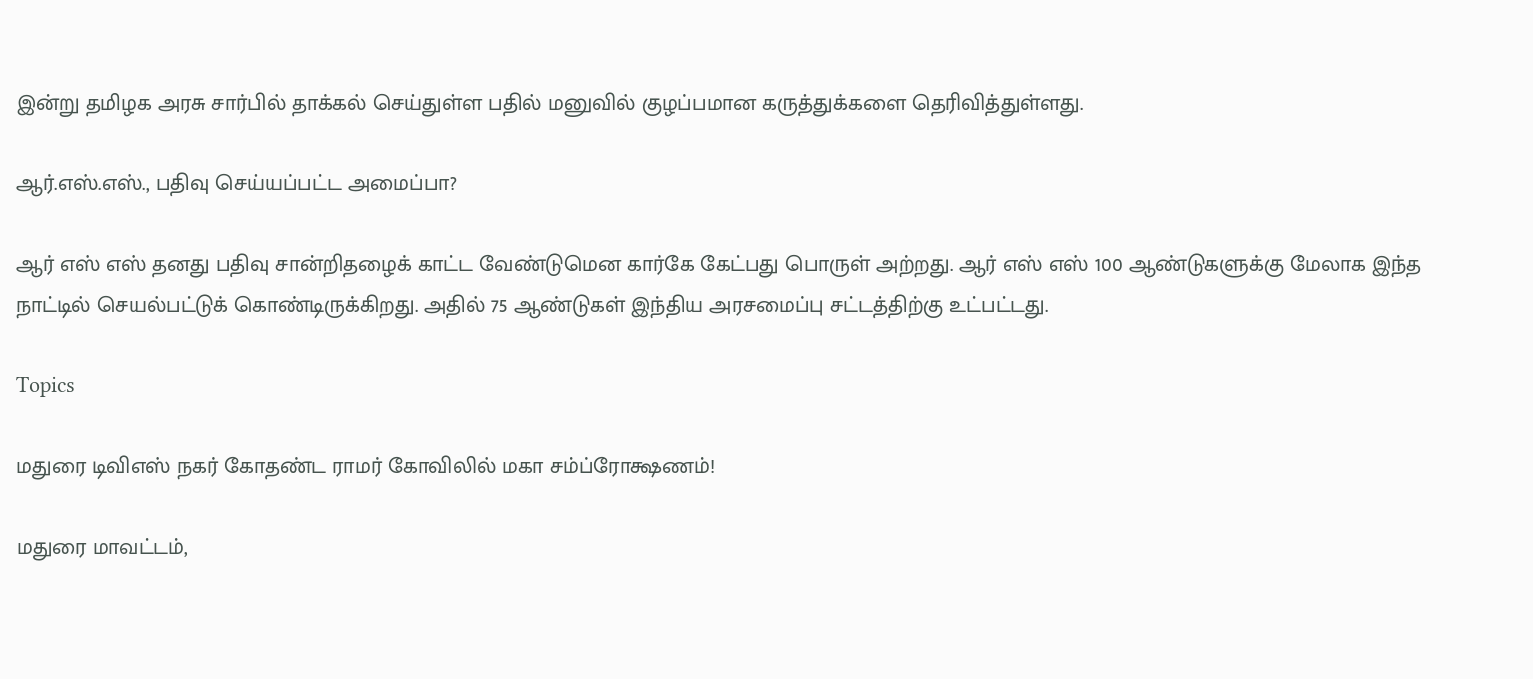இன்று தமிழக அரசு சார்பில் தாக்கல் செய்துள்ள பதில் மனுவில் குழப்பமான கருத்துக்களை தெரிவித்துள்ளது.

ஆர்.எஸ்.எஸ்., பதிவு செய்யப்பட்ட அமைப்பா?

ஆர் எஸ் எஸ் தனது பதிவு சான்றிதழைக் காட்ட வேண்டுமென கார்கே கேட்பது பொருள் அற்றது. ஆர் எஸ் எஸ் 100 ஆண்டுகளுக்கு மேலாக இந்த நாட்டில் செயல்பட்டுக் கொண்டிருக்கிறது. அதில் 75 ஆண்டுகள் இந்திய அரசமைப்பு சட்டத்திற்கு உட்பட்டது.

Topics

மதுரை டிவிஎஸ் நகர் கோதண்ட ராமர் கோவிலில் மகா சம்ப்ரோக்ஷணம்!

மதுரை மாவட்டம்,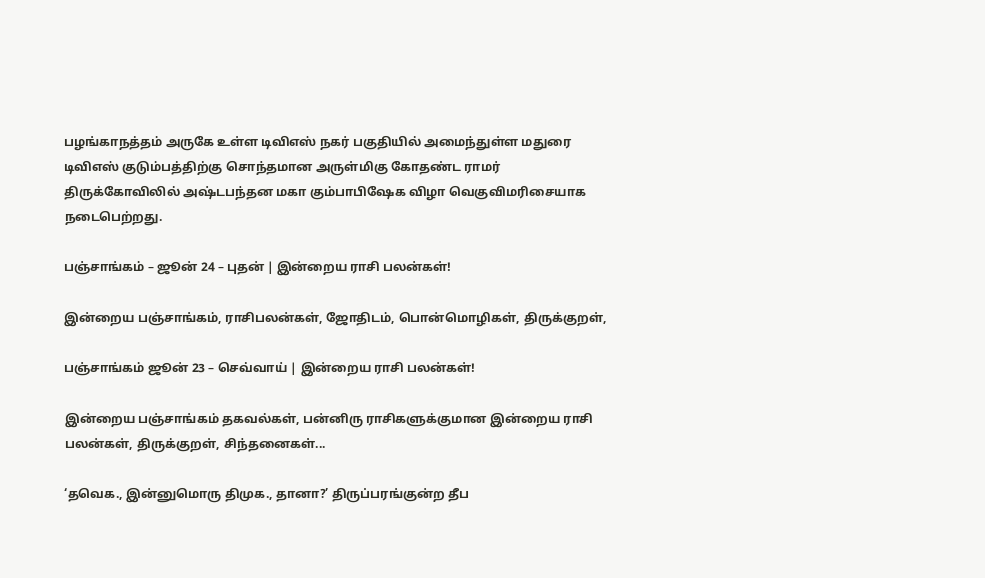பழங்காநத்தம் அருகே உள்ள டிவிஎஸ் நகர் பகுதியில் அமைந்துள்ள மதுரை டிவிஎஸ் குடும்பத்திற்கு சொந்தமான அருள்மிகு கோதண்ட ராமர் திருக்கோவிலில் அஷ்டபந்தன மகா கும்பாபிஷேக விழா வெகுவிமரிசையாக நடைபெற்றது.

பஞ்சாங்கம் – ஜூன் 24 – புதன் | இன்றைய ராசி பலன்கள்!

இன்றைய பஞ்சாங்கம், ராசிபலன்கள், ஜோதிடம், பொன்மொழிகள், திருக்குறள்,

பஞ்சாங்கம் ஜூன் 23 – செவ்வாய் | இன்றைய ராசி பலன்கள்!

இன்றைய பஞ்சாங்கம் தகவல்கள், பன்னிரு ராசிகளுக்குமான இன்றைய ராசி பலன்கள், திருக்குறள், சிந்தனைகள்...

‘தவெக., இன்னுமொரு திமுக., தானா?’ திருப்பரங்குன்ற தீப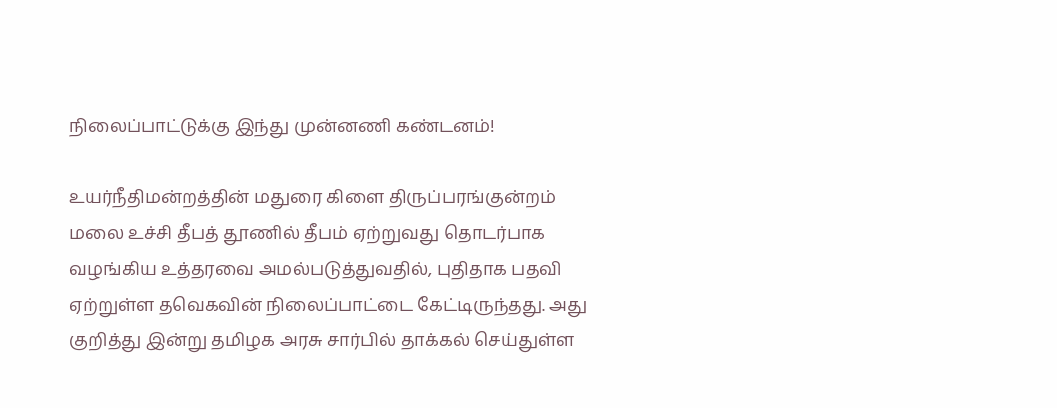நிலைப்பாட்டுக்கு இந்து முன்னணி கண்டனம்!

உயர்நீதிமன்றத்தின் மதுரை கிளை திருப்பரங்குன்றம் மலை உச்சி தீபத் தூணில் தீபம் ஏற்றுவது தொடர்பாக வழங்கிய உத்தரவை அமல்படுத்துவதில், புதிதாக பதவி ஏற்றுள்ள தவெகவின் நிலைப்பாட்டை கேட்டிருந்தது. அது குறித்து இன்று தமிழக அரசு சார்பில் தாக்கல் செய்துள்ள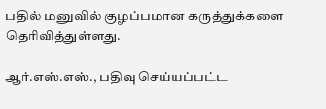பதில் மனுவில் குழப்பமான கருத்துக்களை தெரிவித்துள்ளது.

ஆர்.எஸ்.எஸ்., பதிவு செய்யப்பட்ட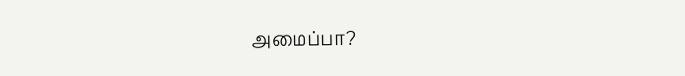அமைப்பா?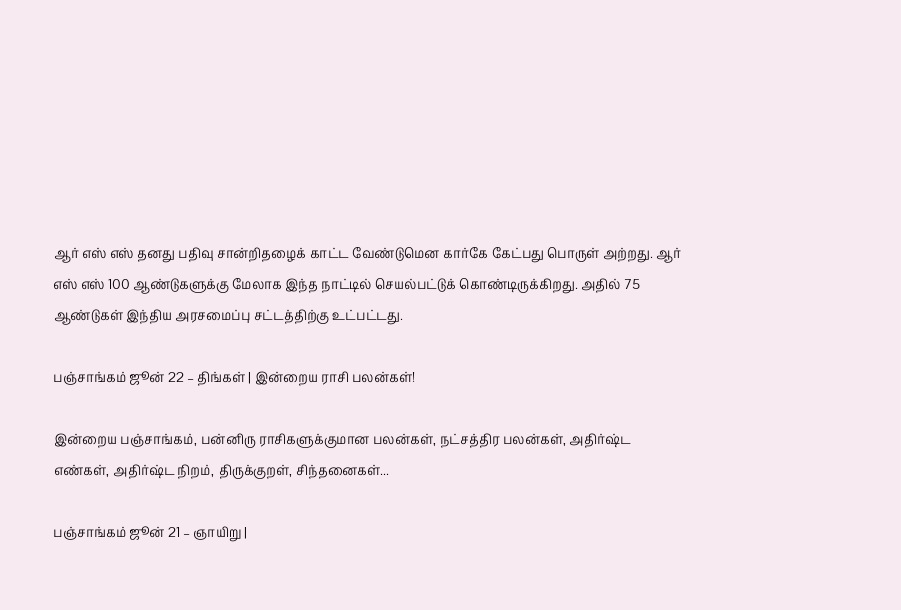ஆர் எஸ் எஸ் தனது பதிவு சான்றிதழைக் காட்ட வேண்டுமென கார்கே கேட்பது பொருள் அற்றது. ஆர் எஸ் எஸ் 100 ஆண்டுகளுக்கு மேலாக இந்த நாட்டில் செயல்பட்டுக் கொண்டிருக்கிறது. அதில் 75 ஆண்டுகள் இந்திய அரசமைப்பு சட்டத்திற்கு உட்பட்டது.

பஞ்சாங்கம் ஜூன் 22 – திங்கள் | இன்றைய ராசி பலன்கள்!

இன்றைய பஞ்சாங்கம், பன்னிரு ராசிகளுக்குமான பலன்கள், நட்சத்திர பலன்கள், அதிர்ஷ்ட எண்கள், அதிர்ஷ்ட நிறம், திருக்குறள், சிந்தனைகள்...

பஞ்சாங்கம் ஜூன் 21 – ஞாயிறு |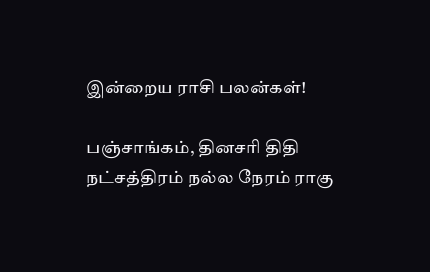இன்றைய ராசி பலன்கள்!

பஞ்சாங்கம், தினசரி திதி நட்சத்திரம் நல்ல நேரம் ராகு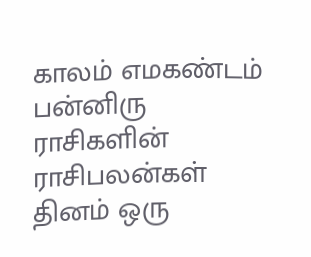காலம் எமகண்டம் பன்னிரு ராசிகளின் ராசிபலன்கள் தினம் ஒரு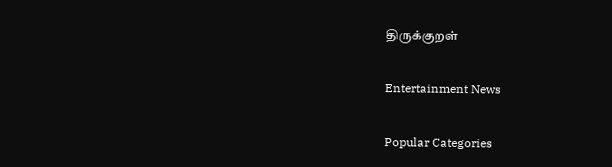திருக்குறள்

Entertainment News

Popular Categories